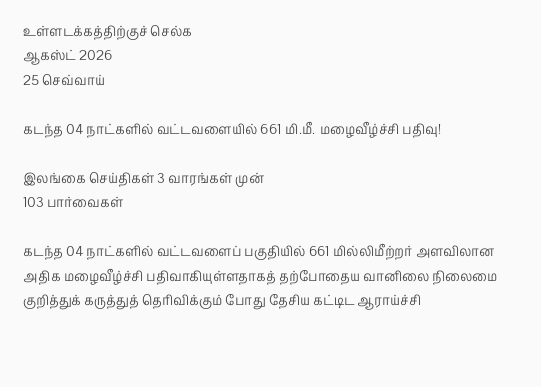உள்ளடக்கத்திற்குச் செல்க
ஆகஸ்ட் 2026
25 செவ்வாய்

கடந்த 04 நாட்களில் வட்டவளையில் 661 மி.மீ. மழைவீழ்ச்சி பதிவு!

இலங்கை செய்திகள் 3 வாரங்கள் முன்
103 பார்வைகள்

கடந்த 04 நாட்களில் வட்டவளைப் பகுதியில் 661 மில்லிமீற்றர் அளவிலான அதிக மழைவீழ்ச்சி பதிவாகியுள்ளதாகத் தற்போதைய வானிலை நிலைமை குறித்துக் கருத்துத் தெரிவிக்கும் போது தேசிய கட்டிட ஆராய்ச்சி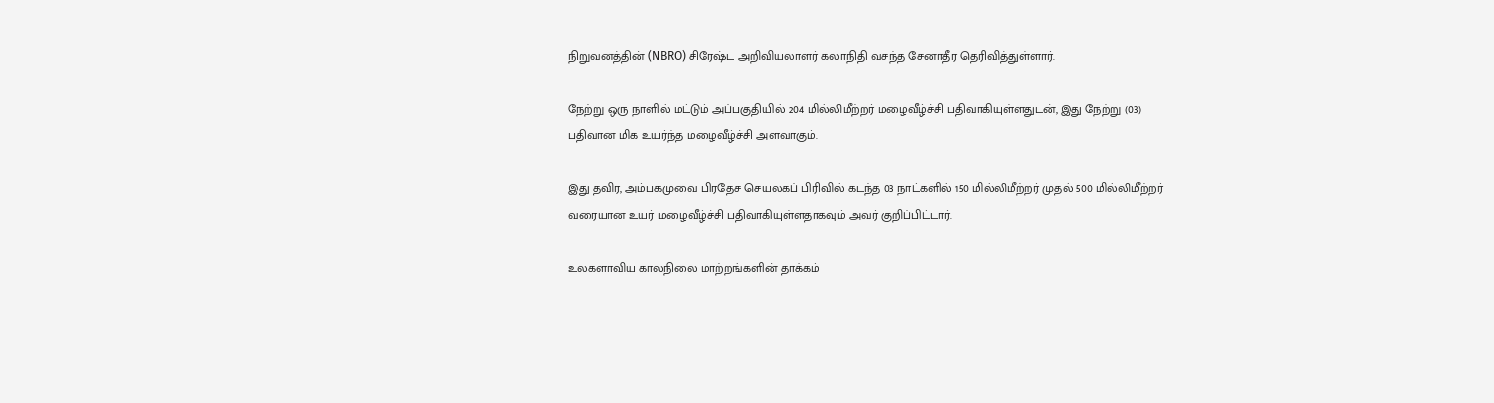நிறுவனத்தின் (NBRO) சிரேஷ்ட அறிவியலாளர் கலாநிதி வசந்த சேனாதீர தெரிவித்துள்ளார்.

நேற்று ஒரு நாளில் மட்டும் அப்பகுதியில் 204 மில்லிமீற்றர் மழைவீழ்ச்சி பதிவாகியுள்ளதுடன், இது நேற்று (03) பதிவான மிக உயர்ந்த மழைவீழ்ச்சி அளவாகும்.

இது தவிர, அம்பகமுவை பிரதேச செயலகப் பிரிவில் கடந்த 03 நாட்களில் 150 மில்லிமீற்றர் முதல் 500 மில்லிமீற்றர் வரையான உயர் மழைவீழ்ச்சி பதிவாகியுள்ளதாகவும் அவர் குறிப்பிட்டார்.

உலகளாவிய காலநிலை மாற்றங்களின் தாக்கம்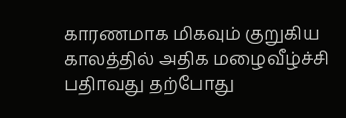காரணமாக மிகவும் குறுகிய காலத்தில் அதிக மழைவீழ்ச்சி பதிாவது தற்போது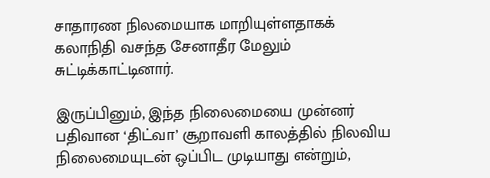சாதாரண நிலமையாக மாறியுள்ளதாகக் கலாநிதி வசந்த சேனாதீர மேலும் சுட்டிக்காட்டினார்.

இருப்பினும், இந்த நிலைமையை முன்னர் பதிவான ‘திட்வா’ சூறாவளி காலத்தில் நிலவிய நிலைமையுடன் ஒப்பிட முடியாது என்றும்,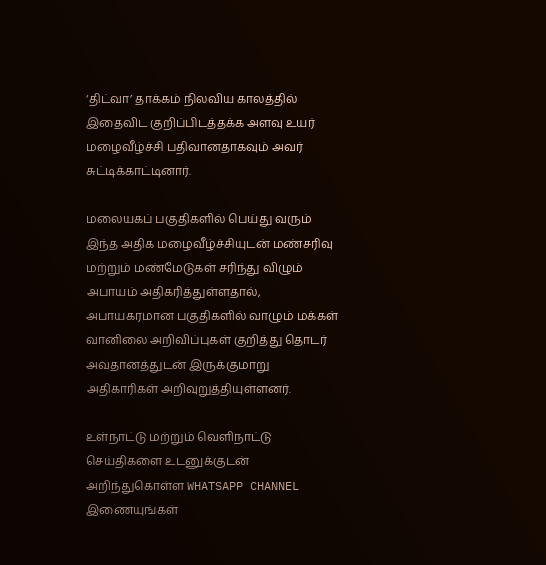‘திட்வா’ தாக்கம் நிலவிய காலத்தில் இதைவிட குறிப்பிடத்தக்க அளவு உயர் மழைவீழ்ச்சி பதிவானதாகவும் அவர் சுட்டிக்காட்டினார்.

மலையகப் பகுதிகளில் பெய்து வரும் இந்த அதிக மழைவீழ்ச்சியுடன் மண்சரிவு மற்றும் மண்மேடுகள் சரிந்து விழும் அபாயம் அதிகரித்துள்ளதால், அபாயகரமான பகுதிகளில் வாழும் மக்கள் வானிலை அறிவிப்புகள் குறித்து தொடர் அவதானத்துடன் இருக்குமாறு அதிகாரிகள் அறிவுறுத்தியுள்ளனர்.

உள்நாட்டு மற்றும் வெளிநாட்டு செய்திகளை உடனுக்குடன் அறிந்துகொள்ள WHATSAPP CHANNEL இணையுங்கள்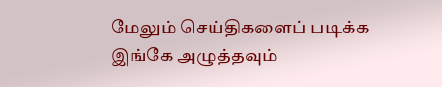மேலும் செய்திகளைப் படிக்க இங்கே அழுத்தவும்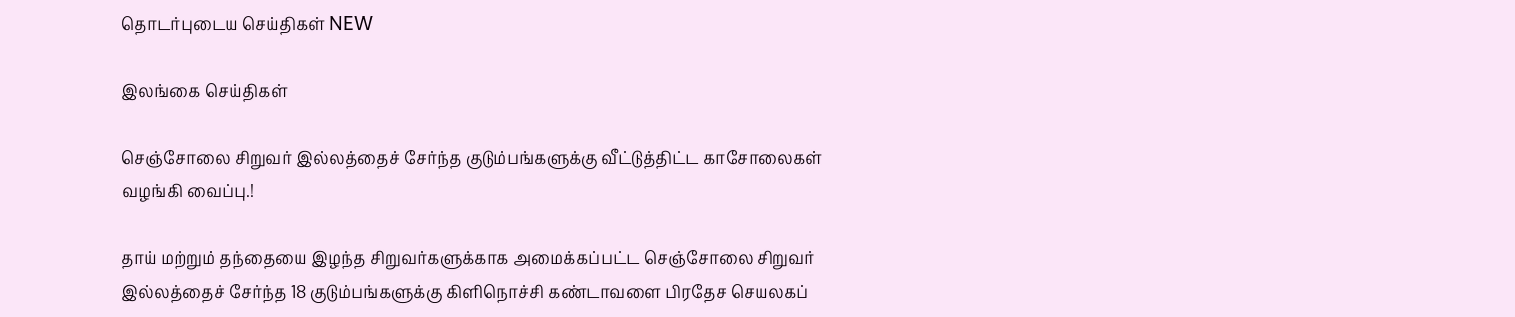தொடர்புடைய செய்திகள் NEW

இலங்கை செய்திகள்

செஞ்சோலை சிறுவர் இல்லத்தைச் சேர்ந்த குடும்பங்களுக்கு வீட்டுத்திட்ட காசோலைகள் வழங்கி வைப்பு.!

தாய் மற்றும் தந்தையை இழந்த சிறுவர்களுக்காக அமைக்கப்பட்ட செஞ்சோலை சிறுவர் இல்லத்தைச் சேர்ந்த 18 குடும்பங்களுக்கு கிளிநொச்சி கண்டாவளை பிரதேச செயலகப்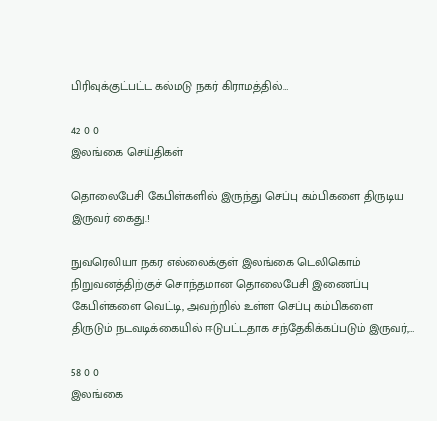பிரிவுக்குட்பட்ட கல்மடு நகர் கிராமத்தில்…

42 0 0
இலங்கை செய்திகள்

தொலைபேசி கேபிள்களில் இருந்து செப்பு கம்பிகளை திருடிய இருவர் கைது.!

நுவரெலியா நகர எல்லைக்குள் இலங்கை டெலிகொம் நிறுவனத்திற்குச் சொந்தமான தொலைபேசி இணைப்பு கேபிள்களை வெட்டி, அவற்றில் உள்ள செப்பு கம்பிகளை திருடும் நடவடிக்கையில் ஈடுபட்டதாக சந்தேகிக்கப்படும் இருவர்,…

58 0 0
இலங்கை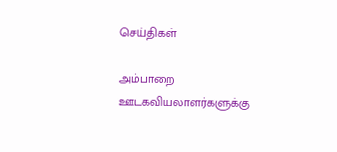செய்திகள்

அம்பாறை ஊடகவியலாளர்களுக்கு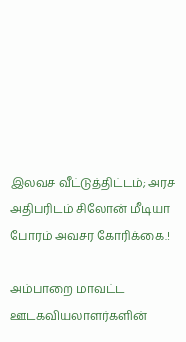இலவச வீட்டுத்திட்டம்; அரச அதிபரிடம் சிலோன் மீடியா போரம் அவசர கோரிக்கை.!

அம்பாறை மாவட்ட ஊடகவியலாளர்களின்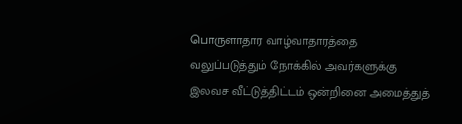பொருளாதார வாழ்வாதாரத்தை வலுப்படுத்தும் நோக்கில் அவர்களுக்கு இலவச வீட்டுத்திட்டம் ஒன்றினை அமைத்துத்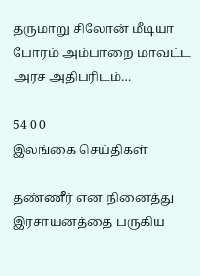தருமாறு சிலோன் மீடியா போரம் அம்பாறை மாவட்ட அரச அதிபரிடம்…

54 0 0
இலங்கை செய்திகள்

தண்ணீர் என நினைத்து இரசாயனத்தை பருகிய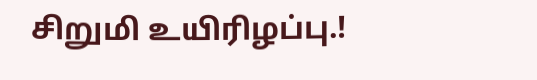சிறுமி உயிரிழப்பு.!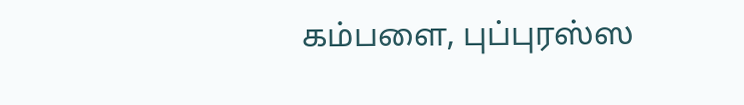கம்பளை, புப்புரஸ்ஸ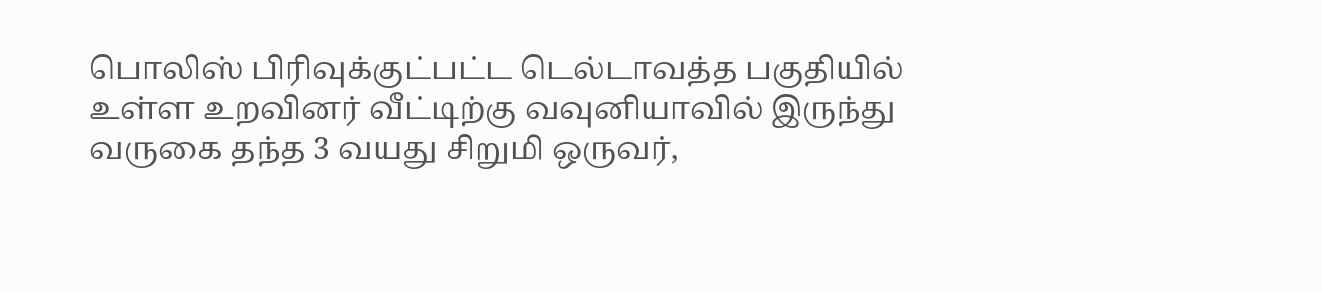பொலிஸ் பிரிவுக்குட்பட்ட டெல்டாவத்த பகுதியில் உள்ள உறவினர் வீட்டிற்கு வவுனியாவில் இருந்து வருகை தந்த 3 வயது சிறுமி ஒருவர்,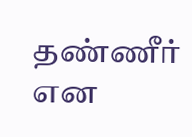தண்ணீர் என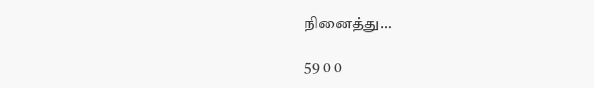நினைத்து…

59 0 0